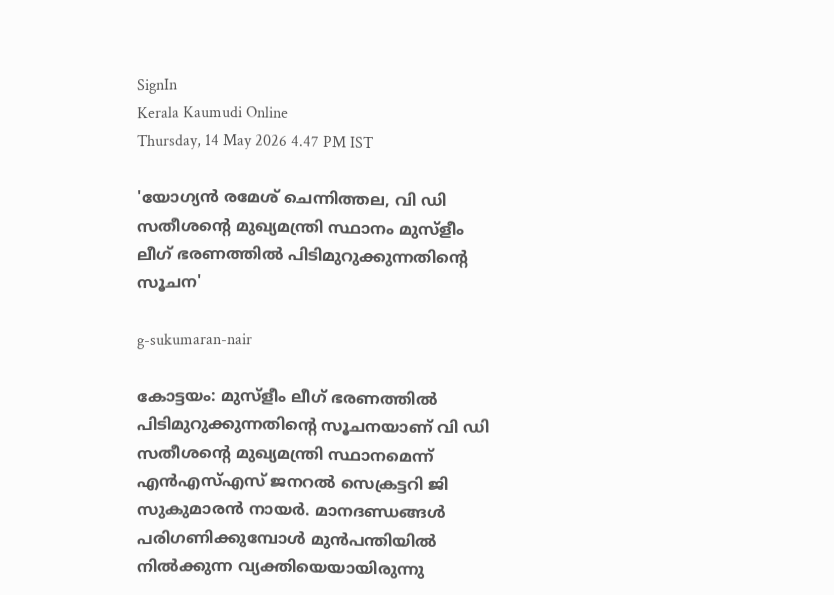SignIn
Kerala Kaumudi Online
Thursday, 14 May 2026 4.47 PM IST

'യോഗ്യൻ രമേശ് ചെന്നിത്തല, വി ഡി സതീശന്റെ മുഖ്യമന്ത്രി സ്ഥാനം മുസ്ളീം ലീഗ് ഭരണത്തിൽ പിടിമുറുക്കുന്നതിന്റെ സൂചന'

g-sukumaran-nair

കോട്ടയം: മുസ്ളീം ലീഗ് ഭരണത്തിൽ പിടിമുറുക്കുന്നതിന്റെ സൂചനയാണ് വി ഡി സതീശന്റെ മുഖ്യമന്ത്രി സ്ഥാനമെന്ന് എൻഎസ്‌എസ് ജനറൽ സെക്രട്ടറി ജി സുകുമാരൻ നായർ. മാനദണ്ഡങ്ങൾ പരിഗണിക്കുമ്പോൾ മുൻപന്തിയിൽ നിൽക്കുന്ന വ്യക്തിയെയായിരുന്നു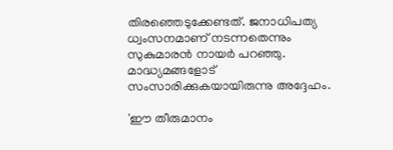തിരഞ്ഞെടുക്കേണ്ടത്. ജനാധിപത്യ ധ്വംസനമാണ് നടന്നതെന്നും സുകുമാരൻ നായർ പറ‌ഞ്ഞു. മാദ്ധ്യമങ്ങളോട് സംസാരിക്കുകയായിരുന്നു അദ്ദേഹം.

'ഈ തീരുമാനം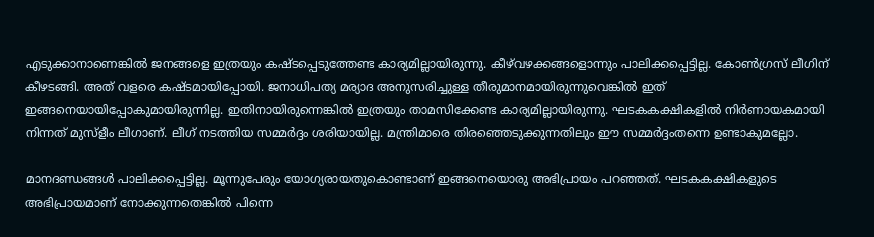എടുക്കാനാണെങ്കിൽ ജനങ്ങളെ ഇത്രയും കഷ്ടപ്പെടുത്തേണ്ട കാര്യമില്ലായിരുന്നു. കീഴ്‌വഴക്കങ്ങളൊന്നും പാലിക്കപ്പെട്ടില്ല. കോൺഗ്രസ് ലീഗിന് കീഴടങ്ങി. അത് വളരെ കഷ്ടമായിപ്പോയി. ജനാധിപത്യ മര്യാദ അനുസരിച്ചുള്ള തീരുമാനമായിരുന്നുവെങ്കിൽ ഇത് ഇങ്ങനെയായിപ്പോകുമായിരുന്നില്ല. ഇതിനായിരുന്നെങ്കിൽ ഇത്രയും താമസിക്കേണ്ട കാര്യമില്ലായിരുന്നു. ഘടകകക്ഷികളിൽ നിർണായകമായി നിന്നത് മുസ്ളീം ലീഗാണ്. ലീഗ് നടത്തിയ സമ്മർദ്ദം ശരിയായില്ല. മന്ത്രിമാരെ തിരഞ്ഞെടുക്കുന്നതിലും ഈ സമ്മർദ്ദംതന്നെ ഉണ്ടാകുമല്ലോ.

മാനദണ്ഡങ്ങൾ പാലിക്കപ്പെട്ടില്ല. മൂന്നുപേരും യോഗ്യരായതുകൊണ്ടാണ് ഇങ്ങനെയൊരു അഭിപ്രായം പറഞ്ഞത്. ഘടകകക്ഷികളുടെ അഭിപ്രായമാണ് നോക്കുന്നതെങ്കിൽ പിന്നെ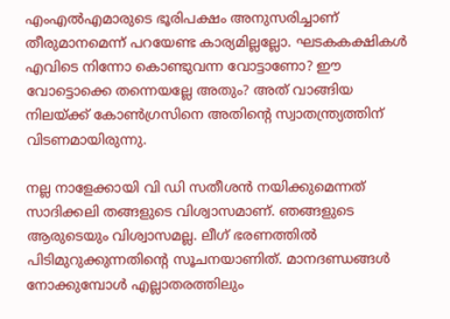എംഎൽഎമാരുടെ ഭൂരിപക്ഷം അനുസരിച്ചാണ് തീരുമാനമെന്ന് പറയേണ്ട കാര്യമില്ലല്ലോ. ഘടകകക്ഷികൾ എവിടെ നിന്നോ കൊണ്ടുവന്ന വോട്ടാണോ? ഈ വോട്ടൊക്കെ തന്നെയല്ലേ അതും? അത് വാങ്ങിയ നിലയ്ക്ക് കോൺഗ്രസിനെ അതിന്റെ സ്വാതന്ത്ര്യത്തിന് വിടണമായിരുന്നു.

നല്ല നാളേക്കായി വി ഡി സതീശൻ നയിക്കുമെന്നത് സാദിക്കലി തങ്ങളുടെ വിശ്വാസമാണ്. ഞങ്ങളുടെ ആരുടെയും വിശ്വാസമല്ല. ലീഗ് ഭരണത്തിൽ പിടിമുറുക്കുന്നതിന്റെ സൂചനയാണിത്. മാനദണ്ഡങ്ങൾ നോക്കുമ്പോൾ എല്ലാതരത്തിലും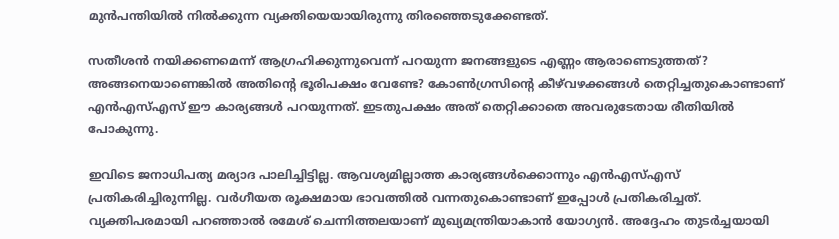മുൻപന്തിയിൽ നിൽക്കുന്ന വ്യക്തിയെയായിരുന്നു തിരഞ്ഞെടുക്കേണ്ടത്.

സതീശൻ നയിക്കണമെന്ന് ആഗ്രഹിക്കുന്നുവെന്ന് പറയുന്ന ജനങ്ങളുടെ എണ്ണം ആരാണെടുത്തത്? അങ്ങനെയാണെങ്കിൽ അതിന്റെ ഭൂരിപക്ഷം വേണ്ടേ? കോൺഗ്രസിന്റെ കീഴ്‌വഴക്കങ്ങൾ തെറ്റിച്ചതുകൊണ്ടാണ് എൻഎസ്‌എസ് ഈ കാര്യങ്ങൾ പറയുന്നത്. ഇടതുപക്ഷം അത് തെറ്റിക്കാതെ അവരുടേതായ രീതിയിൽ പോകുന്നു.

ഇവിടെ ജനാധിപത്യ മര്യാദ പാലിച്ചിട്ടില്ല. ആവശ്യമില്ലാത്ത കാര്യങ്ങൾക്കൊന്നും എൻഎസ്‌എസ് പ്രതികരിച്ചിരുന്നില്ല. വർഗീയത രൂക്ഷമായ ഭാവത്തിൽ വന്നതുകൊണ്ടാണ് ഇപ്പോൾ പ്രതികരിച്ചത്. വ്യക്തിപരമായി പറഞ്ഞാൽ രമേശ് ചെന്നിത്തലയാണ് മുഖ്യമന്ത്രിയാകാൻ യോഗ്യൻ. അദ്ദേഹം തുടർച്ചയായി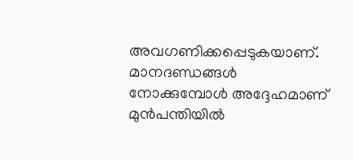അവഗണിക്കപ്പെടുകയാണ്. മാനദണ്ഡങ്ങൾ നോക്കുമ്പോൾ അദ്ദേഹമാണ് മുൻപന്തിയിൽ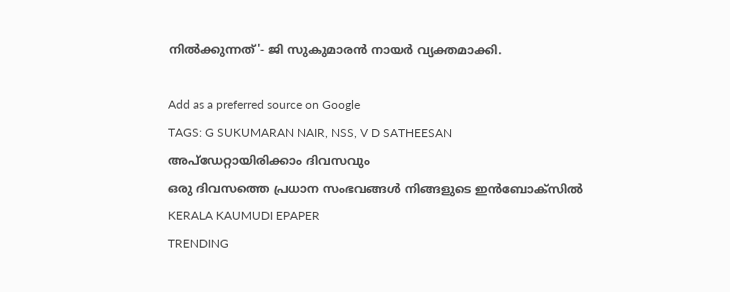നിൽക്കുന്നത്'- ജി സുകുമാരൻ നായർ വ്യക്തമാക്കി.

Add as a preferred source on Google
TAGS: G SUKUMARAN NAIR, NSS, V D SATHEESAN
അപ്ഡേറ്റായിരിക്കാം ദിവസവും
ഒരു ദിവസത്തെ പ്രധാന സംഭവങ്ങൾ നിങ്ങളുടെ ഇൻബോക്സിൽ
KERALA KAUMUDI EPAPER
TRENDING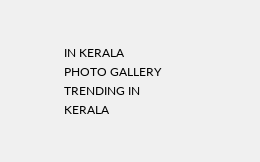IN KERALA
PHOTO GALLERY
TRENDING IN KERALA